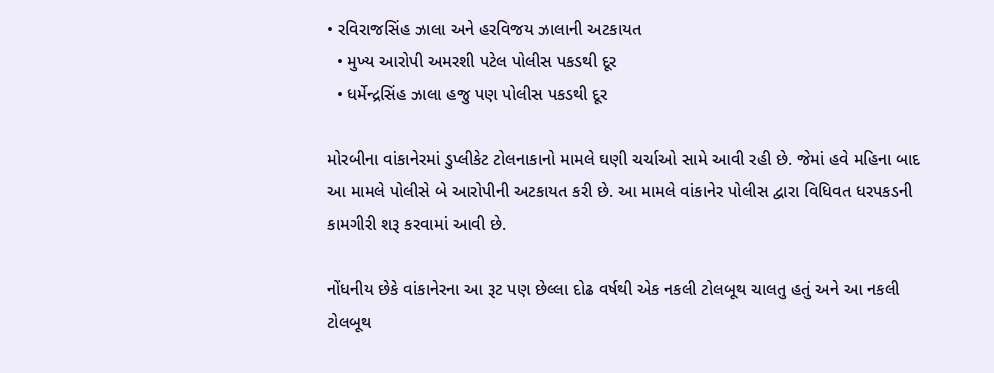• રવિરાજસિંહ ઝાલા અને હરવિજય ઝાલાની અટકાયત
  • મુખ્ય આરોપી અમરશી પટેલ પોલીસ પકડથી દૂર
  • ધર્મેન્દ્રસિંહ ઝાલા હજુ પણ પોલીસ પકડથી દૂર

મોરબીના વાંકાનેરમાં ડુપ્લીકેટ ટોલનાકાનો મામલે ઘણી ચર્ચાઓ સામે આવી રહી છે. જેમાં હવે મહિના બાદ આ મામલે પોલીસે બે આરોપીની અટકાયત કરી છે. આ મામલે વાંકાનેર પોલીસ દ્વારા વિધિવત ધરપકડની કામગીરી શરૂ કરવામાં આવી છે.

નોંધનીય છેકે વાંકાનેરના આ રૂટ પણ છેલ્લા દોઢ વર્ષથી એક નકલી ટોલબૂથ ચાલતુ હતું અને આ નકલી ટોલબૂથ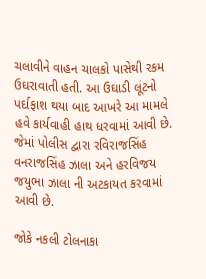ચલાવીને વાહન ચાલકો પાસેથી રકમ ઉઘરાવાતી હતી. આ ઉઘાડી લૂંટનો પર્દાફાશ થયા બાદ આખરે આ મામલે હવે કાર્યવાહી હાથ ધરવામાં આવી છે. જેમાં પોલીસ દ્વારા રવિરાજસિંહ વનરાજસિંહ ઝાલા અને હરવિજય જયુભા ઝાલા ની અટકાયત કરવામાં આવી છે.

જોકે નકલી ટોલનાકા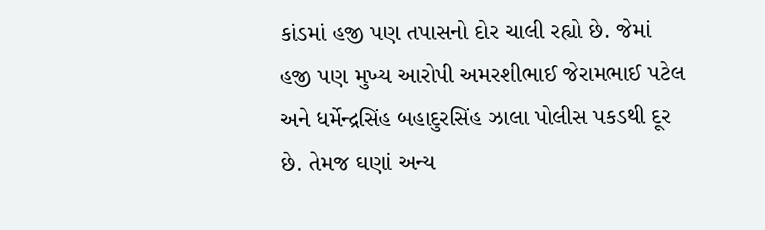કાંડમાં હજી પણ તપાસનો દોર ચાલી રહ્યો છે. જેમાં હજી પણ મુખ્ય આરોપી અમરશીભાઈ જેરામભાઈ પટેલ અને ધર્મેન્દ્રસિંહ બહાદુરસિંહ ઝાલા પોલીસ પકડથી દૂર છે. તેમજ ઘણાં અન્ય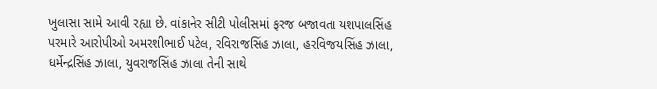ખુલાસા સામે આવી રહ્યા છે. વાંકાનેર સીટી પોલીસમાં ફરજ બજાવતા યશપાલસિંહ પરમારે આરોપીઓ અમરશીભાઈ પટેલ, રવિરાજસિંહ ઝાલા, હરવિજયસિંહ ઝાલા, ધર્મેન્દ્રસિંહ ઝાલા, યુવરાજસિંહ ઝાલા તેની સાથે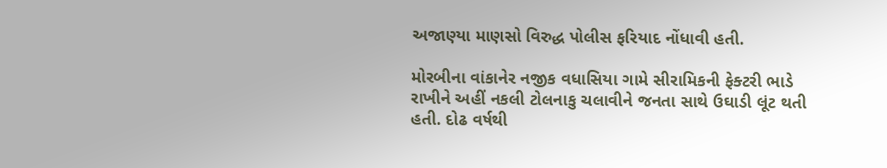અજાણ્યા માણસો વિરુદ્ધ પોલીસ ફરિયાદ નોંધાવી હતી.

મોરબીના વાંકાનેર નજીક વધાસિયા ગામે સીરામિકની ફેક્ટરી ભાડે રાખીને અહીં નકલી ટોલનાકુ ચલાવીને જનતા સાથે ઉઘાડી લૂંટ થતી હતી. દોઢ વર્ષથી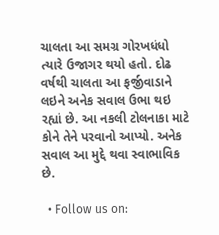ચાલતા આ સમગ્ર ગોરખધંધો ત્યારે ઉજાગર થયો હતો. દોઢ વર્ષથી ચાલતા આ ફર્જીવાડાને લઇને અનેક સવાલ ઉભા થઇ રહ્યાં છે. આ નકલી ટોલનાકા માટે કોને તેને પરવાનો આપ્યો. અનેક સવાલ આ મુદ્દે થવા સ્વાભાવિક છે.

  • Follow us on: